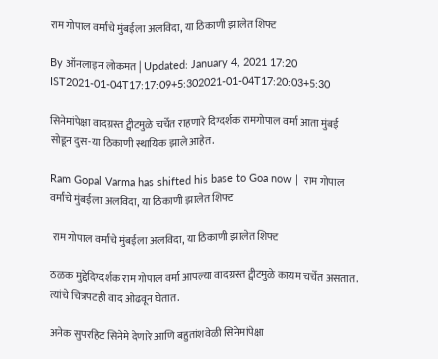राम गोपाल वर्मांचे मुंबईला अलविदा, या ठिकाणी झालेत शिफ्ट

By ऑनलाइन लोकमत | Updated: January 4, 2021 17:20 IST2021-01-04T17:17:09+5:302021-01-04T17:20:03+5:30

सिनेमांपेक्षा वादग्रस्त ट्वीटमुळे चर्चेत राहणारे दिग्दर्शक रामगोपाल वर्मा आता मुंबई सोडून दुस-या ठिकाणी स्थायिक झाले आहेत.

Ram Gopal Varma has shifted his base to Goa now |  राम गोपाल वर्मांचे मुंबईला अलविदा, या ठिकाणी झालेत शिफ्ट

 राम गोपाल वर्मांचे मुंबईला अलविदा, या ठिकाणी झालेत शिफ्ट

ठळक मुद्देदिग्दर्शक राम गोपाल वर्मा आपल्या वादग्रस्त ट्वीटमुळे कायम चर्चेत असतात. त्यांचे चित्रपटही वाद ओढवून घेतात.

अनेक सुपरहिट सिनेमे देणारे आणि बहुतांशवेळी सिनेमांपेक्षा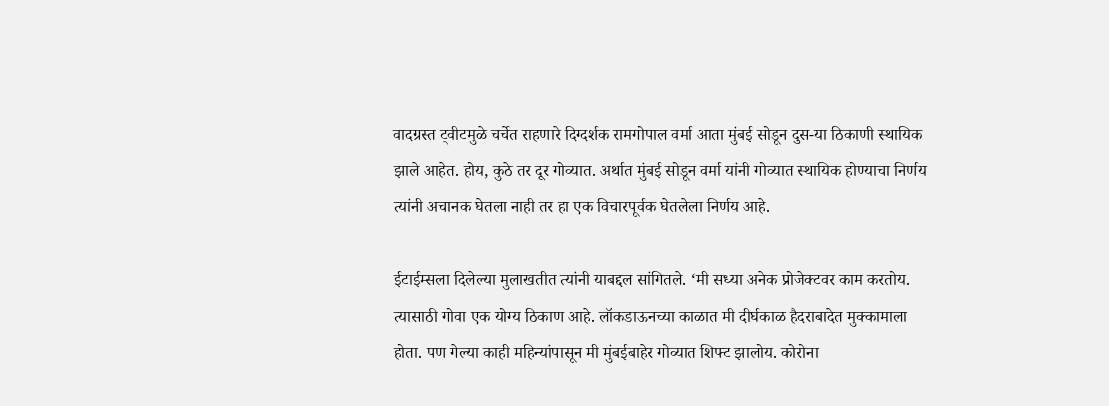वादग्रस्त ट्वीटमुळे चर्चेत राहणारे दिग्दर्शक रामगोपाल वर्मा आता मुंबई सोडून दुस-या ठिकाणी स्थायिक झाले आहेत. होय, कुठे तर दूर गोव्यात. अर्थात मुंबई सोडून वर्मा यांनी गोव्यात स्थायिक होण्याचा निर्णय त्यांनी अचानक घेतला नाही तर हा एक विचारपूर्वक घेतलेला निर्णय आहे.

ईटाईम्सला दिलेल्या मुलाखतीत त्यांनी याबद्दल सांगितले. ‘मी सध्या अनेक प्रोजेक्टवर काम करतोय. त्यासाठी गोवा एक योग्य ठिकाण आहे. लॉकडाऊनच्या काळात मी दीर्घकाळ हैदराबादेत मुक्कामाला होता. पण गेल्या काही महिन्यांपासून मी मुंबईबाहेर गोव्यात शिफ्ट झालोय. कोरोना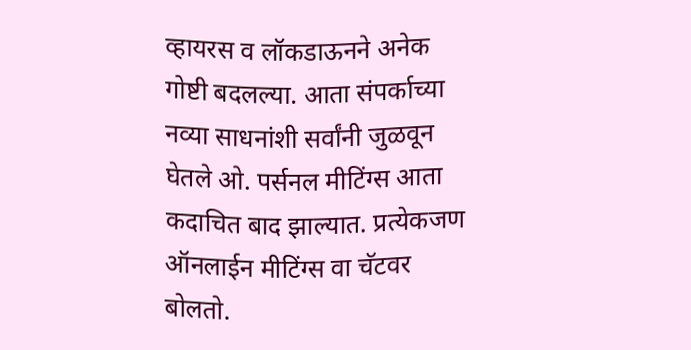व्हायरस व लॉकडाऊनने अनेक गोष्टी बदलल्या. आता संपर्काच्या नव्या साधनांशी सर्वांनी जुळवून घेतले ओ. पर्सनल मीटिंग्स आता कदाचित बाद झाल्यात. प्रत्येकजण ऑनलाईन मीटिंग्स वा चॅटवर बोलतो.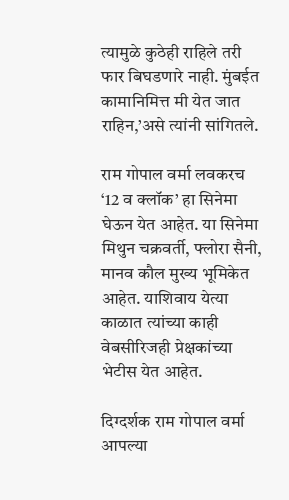त्यामुळे कुठेही राहिले तरी फार बिघडणारे नाही. मुंबईत कामानिमित्त मी येत जात राहिन,’असे त्यांनी सांगितले.

राम गोपाल वर्मा लवकरच ‘12 व क्लॉक’ हा सिनेमा घेऊन येत आहेत. या सिनेमा मिथुन चक्रवर्ती, फ्लोरा सैनी, मानव कौल मुख्य भूमिकेत आहेत. याशिवाय येत्या काळात त्यांच्या काही वेबसीरिजही प्रेक्षकांच्या भेटीस येत आहेत.

दिग्दर्शक राम गोपाल वर्मा आपल्या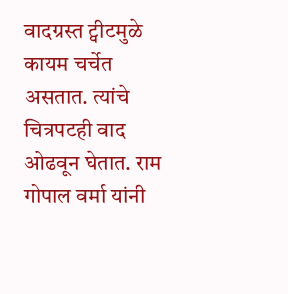वादग्रस्त ट्वीटमुळे कायम चर्चेत असतात. त्यांचे चित्रपटही वाद ओढवून घेतात. राम गोपाल वर्मा यांनी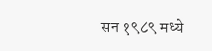सन १९८९ मध्ये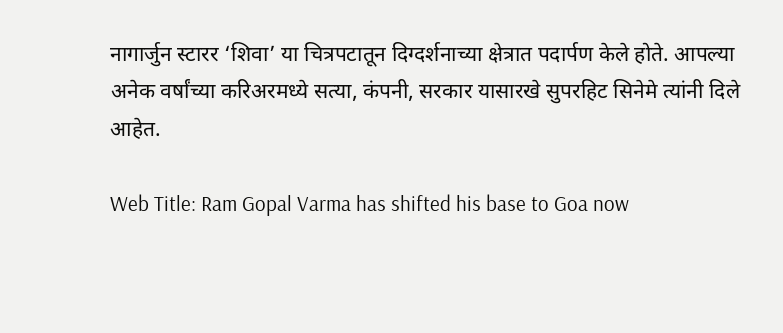नागार्जुन स्टारर ‘शिवा’ या चित्रपटातून दिग्दर्शनाच्या क्षेत्रात पदार्पण केले होते. आपल्या अनेक वर्षांच्या करिअरमध्ये सत्या, कंपनी, सरकार यासारखे सुपरहिट सिनेमे त्यांनी दिले आहेत.

Web Title: Ram Gopal Varma has shifted his base to Goa now